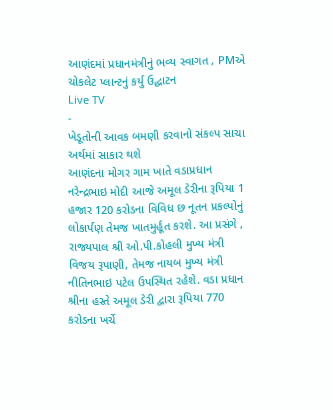આણંદમાં પ્રધાનમંત્રીનું ભવ્ય સ્વાગત , PMએ ચોકલેટ પ્લાન્ટનું કર્યુ ઉદ્ઘાટન
Live TV
-
ખેડૂતોની આવક બમણી કરવાનો સંકલ્પ સાચા અર્થમાં સાકાર થશે
આણંદના મોગર ગામ ખાતે વડાપ્રધાન નરેન્દ્રભાઇ મોદી આજે અમૂલ ડેરીના રૂપિયા 1 હજાર 120 કરોડના વિવિધ છ નૂતન પ્રકલ્પોનું લોકાર્પણ તેમજ ખાતમુર્હૂત કરશે. આ પ્રસંગે , રાજ્યપાલ શ્રી ઓ.પી.કોહલી મુખ્ય મંત્રી વિજય રૂપાણી, તેમજ નાયબ મુખ્ય મંત્રી નીતિનભાઇ પટેલ ઉપસ્થિત રહેશે. વડા પ્રધાન શ્રીના હસ્તે અમૂલ ડેરી દ્વારા રૂપિયા 770 કરોડના ખર્ચે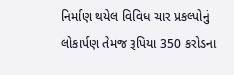નિર્માણ થયેલ વિવિધ ચાર પ્રકલ્પોનું લોકાર્પણ તેમજ રૂપિયા 350 કરોડના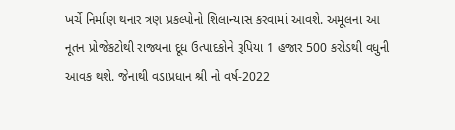ખર્ચે નિર્માણ થનાર ત્રણ પ્રકલ્પોનો શિલાન્યાસ કરવામાં આવશે. અમૂલના આ નૂતન પ્રોજેકટોથી રાજ્યના દૂધ ઉત્પાદકોને રૂપિયા 1 હજાર 500 કરોડથી વધુની આવક થશે. જેનાથી વડાપ્રધાન શ્રી નો વર્ષ-2022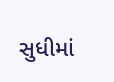સુધીમાં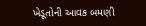ખેડૂતોની આવક બમણી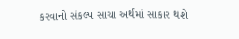કરવાનો સંકલ્પ સાચા અર્થમાં સાકાર થશે